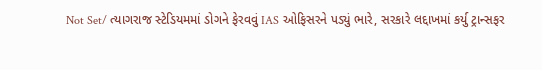Not Set/ ત્યાગરાજ સ્ટેડિયમમાં ડોગને ફેરવવું IAS ઓફિસરને પડ્યું ભારે, સરકારે લદ્દાખમાં કર્યુ ટ્રાન્સફર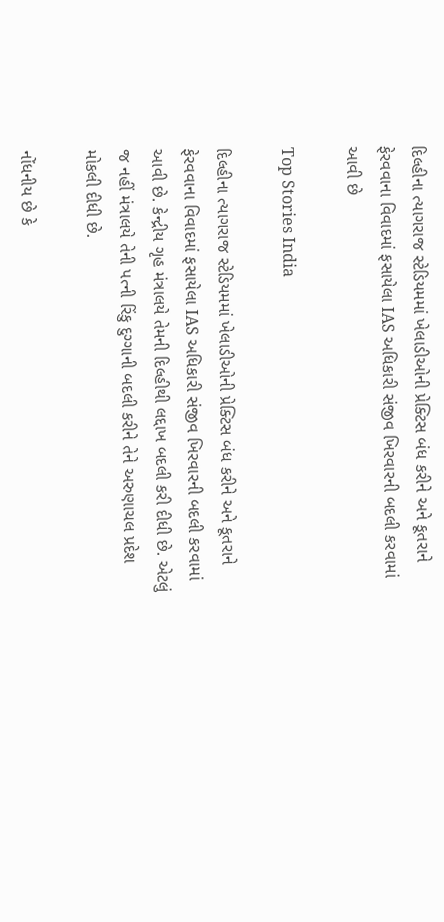દિલ્હીના ત્યાગરાજ સ્ટેડિયમમાં ખેલાડીઓની પ્રેક્ટિસ બંધ કરીને અને કૂતરાને ફેરવવાના વિવાદમાં ફસાયેલા IAS અધિકારી સંજીવ ખિરવારની બદલી કરવામાં આવી છે

Top Stories India

દિલ્હીના ત્યાગરાજ સ્ટેડિયમમાં ખેલાડીઓની પ્રેક્ટિસ બંધ કરીને અને કૂતરાને ફેરવવાના વિવાદમાં ફસાયેલા IAS અધિકારી સંજીવ ખિરવારની બદલી કરવામાં આવી છે. કેન્દ્રીય ગૃહ મંત્રાલયે તેમની દિલ્હીથી લદ્દાખ બદલી કરી દીધી છે. એટલું જ નહીં મંત્રાલયે તેની પત્ની રિંકુ દુગ્ગાની બદલી કરીને તેને અરુણાચલ પ્રદેશ મોકલી દીધી છે.

નોંધનીય છે કે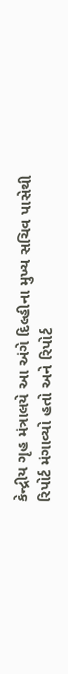કેન્દ્રીય ગૃહ મંત્રાલયે આ અંગે દિલ્હીના મુખ્ય સચિવ પાસેથી રિપોર્ટ મંગાવ્યો હતો અને રિપોર્ટ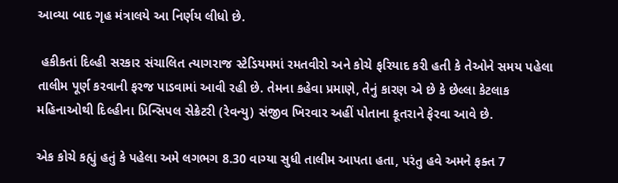આવ્યા બાદ ગૃહ મંત્રાલયે આ નિર્ણય લીધો છે.

 હકીકતાં દિલ્હી સરકાર સંચાલિત ત્યાગરાજ સ્ટેડિયમમાં રમતવીરો અને કોચે ફરિયાદ કરી હતી કે તેઓને સમય પહેલા તાલીમ પૂર્ણ કરવાની ફરજ પાડવામાં આવી રહી છે. તેમના કહેવા પ્રમાણે, તેનું કારણ એ છે કે છેલ્લા કેટલાક મહિનાઓથી દિલ્હીના પ્રિન્સિપલ સેક્રેટરી (રેવન્યુ) સંજીવ ખિરવાર અહીં પોતાના કૂતરાને ફેરવા આવે છે.

એક કોચે કહ્યું હતું કે પહેલા અમે લગભગ 8.30 વાગ્યા સુધી તાલીમ આપતા હતા, પરંતુ હવે અમને ફક્ત 7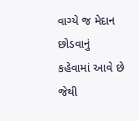વાગ્યે જ મેદાન છોડવાનું કહેવામાં આવે છે જેથી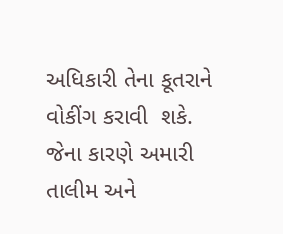અધિકારી તેના કૂતરાને વોકીંગ કરાવી  શકે. જેના કારણે અમારી તાલીમ અને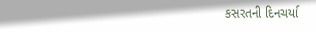કસરતની દિનચર્યા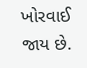ખોરવાઈ જાય છે.